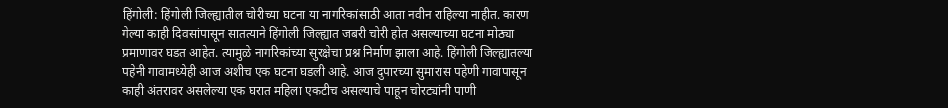हिंगोली: हिंगोली जिल्ह्यातील चोरीच्या घटना या नागरिकांसाठी आता नवीन राहिल्या नाहीत. कारण गेल्या काही दिवसांपासून सातत्याने हिंगोली जिल्ह्यात जबरी चोरी होत असल्याच्या घटना मोठ्या प्रमाणावर घडत आहेत. त्यामुळे नागरिकांच्या सुरक्षेचा प्रश्न निर्माण झाला आहे. हिंगोली जिल्ह्यातल्या पहेनी गावामध्येही आज अशीच एक घटना घडली आहे. आज दुपारच्या सुमारास पहेणी गावापासून काही अंतरावर असलेल्या एक घरात महिला एकटीच असल्याचे पाहून चोरट्यांनी पाणी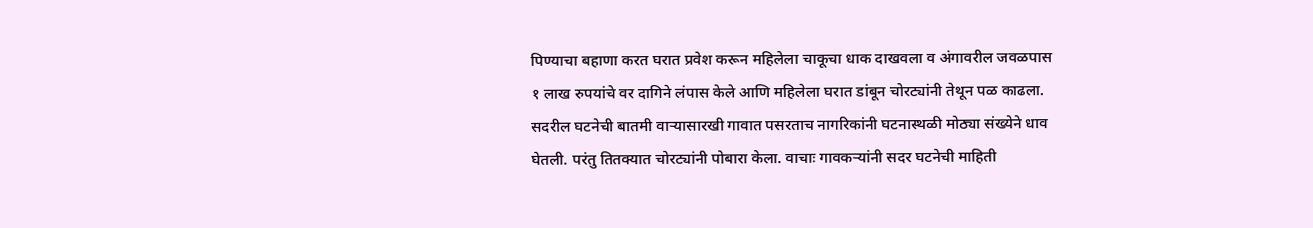पिण्याचा बहाणा करत घरात प्रवेश करून महिलेला चाकूचा धाक दाखवला व अंगावरील जवळपास १ लाख रुपयांचे वर दागिने लंपास केले आणि महिलेला घरात डांबून चोरट्यांनी तेथून पळ काढला. सदरील घटनेची बातमी वाऱ्यासारखी गावात पसरताच नागरिकांनी घटनास्थळी मोठ्या संख्येने धाव घेतली. परंतु तितक्यात चोरट्यांनी पोबारा केला. वाचाः गावकऱ्यांनी सदर घटनेची माहिती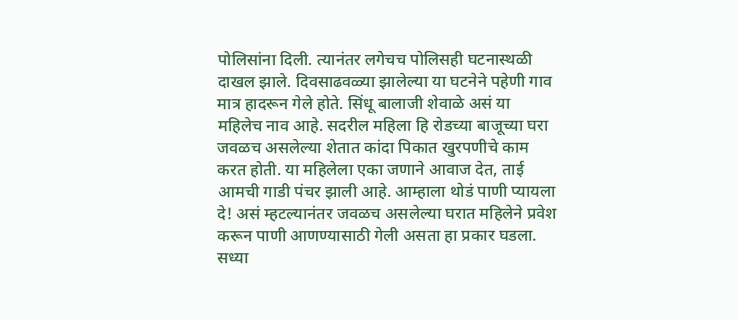पोलिसांना दिली. त्यानंतर लगेचच पोलिसही घटनास्थळी दाखल झाले. दिवसाढवळ्या झालेल्या या घटनेने पहेणी गाव मात्र हादरून गेले होते. सिंधू बालाजी शेवाळे असं या महिलेच नाव आहे. सदरील महिला हि रोडच्या बाजूच्या घरा जवळच असलेल्या शेतात कांदा पिकात खुरपणीचे काम करत होती. या महिलेला एका जणाने आवाज देत, ताई आमची गाडी पंचर झाली आहे. आम्हाला थोडं पाणी प्यायला दे! असं म्हटल्यानंतर जवळच असलेल्या घरात महिलेने प्रवेश करून पाणी आणण्यासाठी गेली असता हा प्रकार घडला. सध्या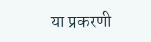या प्रकरणी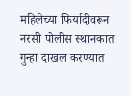महिलेच्या फिर्यादीवरून नरसी पोलीस स्थानकात गुन्हा दाखल करण्यात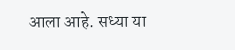आला आहे. सध्या या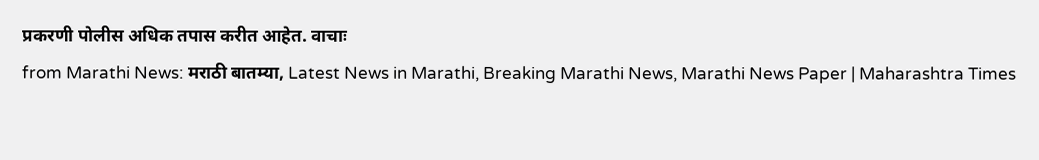प्रकरणी पोलीस अधिक तपास करीत आहेत. वाचाः
from Marathi News: मराठी बातम्या, Latest News in Marathi, Breaking Marathi News, Marathi News Paper | Maharashtra Times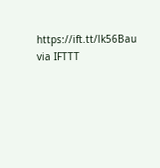https://ift.tt/lk56Bau
via IFTTT